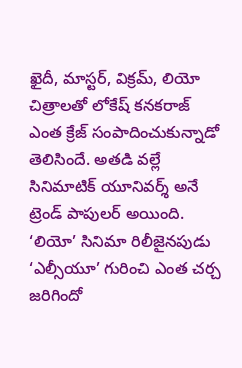ఖైదీ, మాస్టర్, విక్రమ్, లియో చిత్రాలతో లోకేష్ కనకరాజ్ ఎంత క్రేజ్ సంపాదించుకున్నాడో తెలిసిందే. అతడి వల్లే సినిమాటిక్ యూనివర్శ్ అనే ట్రెండ్ పాపులర్ అయింది. ‘లియో’ సినిమా రిలీజైనపుడు ‘ఎల్సీయూ’ గురించి ఎంత చర్చ జరిగిందో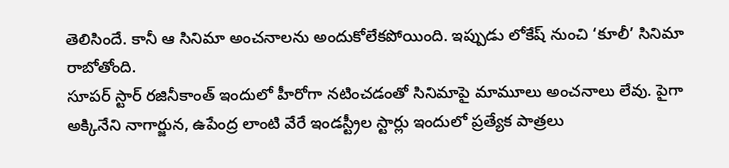తెలిసిందే. కానీ ఆ సినిమా అంచనాలను అందుకోలేకపోయింది. ఇప్పుడు లోకేష్ నుంచి ‘కూలీ’ సినిమా రాబోతోంది.
సూపర్ స్టార్ రజినీకాంత్ ఇందులో హీరోగా నటించడంతో సినిమాపై మామూలు అంచనాలు లేవు. పైగా అక్కినేని నాగార్జున, ఉపేంద్ర లాంటి వేరే ఇండస్ట్రీల స్టార్లు ఇందులో ప్రత్యేక పాత్రలు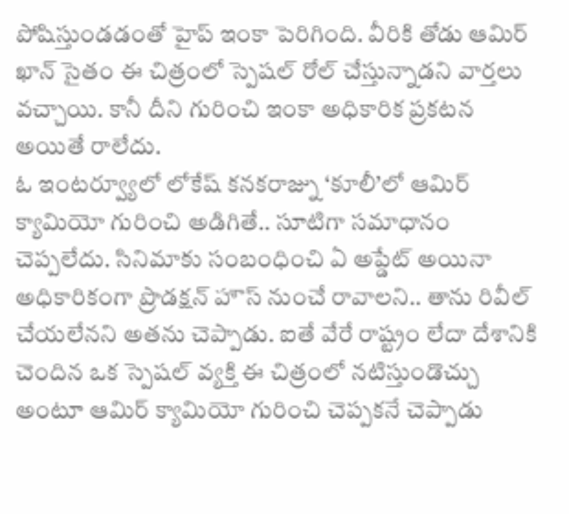పోషిస్తుండడంతో హైప్ ఇంకా పెరిగింది. వీరికి తోడు ఆమిర్ ఖాన్ సైతం ఈ చిత్రంలో స్పెషల్ రోల్ చేస్తున్నాడని వార్తలు వచ్చాయి. కానీ దీని గురించి ఇంకా అధికారిక ప్రకటన అయితే రాలేదు.
ఓ ఇంటర్వ్యూలో లోకేష్ కనకరాజ్ను ‘కూలీ’లో ఆమిర్ క్యామియో గురించి అడిగితే.. సూటిగా సమాధానం చెప్పలేదు. సినిమాకు సంబంధించి ఏ అప్డేట్ అయినా అధికారికంగా ప్రొడక్షన్ హౌస్ నుంచే రావాలని.. తాను రివీల్ చేయలేనని అతను చెప్పాడు. ఐతే వేరే రాష్ట్రం లేదా దేశానికి చెందిన ఒక స్పెషల్ వ్యక్తి ఈ చిత్రంలో నటిస్తుండొచ్చు అంటూ ఆమిర్ క్యామియో గురించి చెప్పకనే చెప్పాడు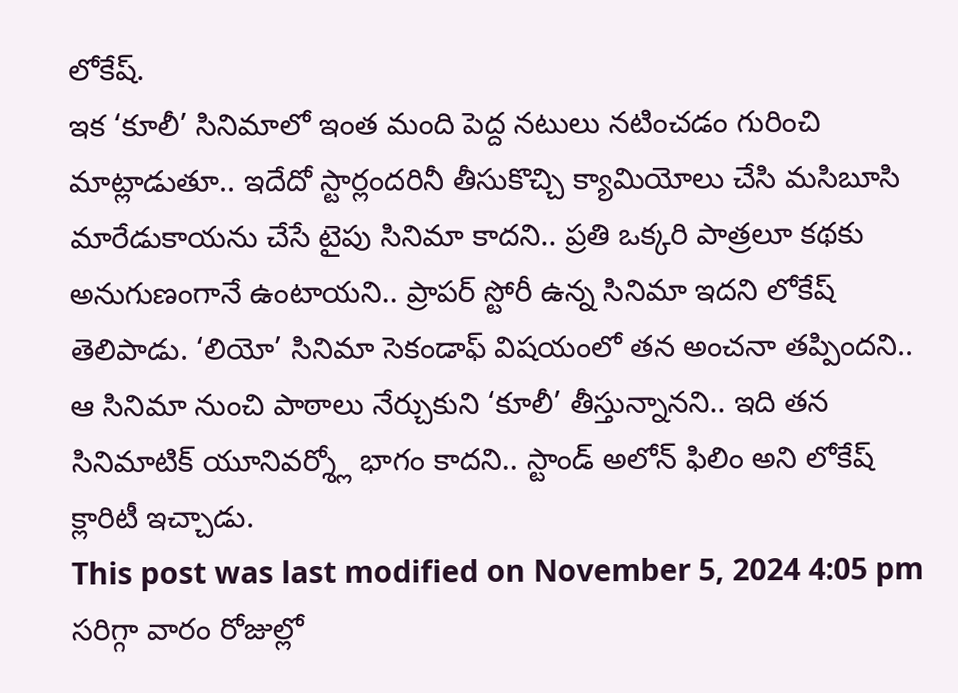లోకేష్.
ఇక ‘కూలీ’ సినిమాలో ఇంత మంది పెద్ద నటులు నటించడం గురించి మాట్లాడుతూ.. ఇదేదో స్టార్లందరినీ తీసుకొచ్చి క్యామియోలు చేసి మసిబూసి మారేడుకాయను చేసే టైపు సినిమా కాదని.. ప్రతి ఒక్కరి పాత్రలూ కథకు అనుగుణంగానే ఉంటాయని.. ప్రాపర్ స్టోరీ ఉన్న సినిమా ఇదని లోకేష్ తెలిపాడు. ‘లియో’ సినిమా సెకండాఫ్ విషయంలో తన అంచనా తప్పిందని.. ఆ సినిమా నుంచి పాఠాలు నేర్చుకుని ‘కూలీ’ తీస్తున్నానని.. ఇది తన సినిమాటిక్ యూనివర్శ్లో భాగం కాదని.. స్టాండ్ అలోన్ ఫిలిం అని లోకేష్ క్లారిటీ ఇచ్చాడు.
This post was last modified on November 5, 2024 4:05 pm
సరిగ్గా వారం రోజుల్లో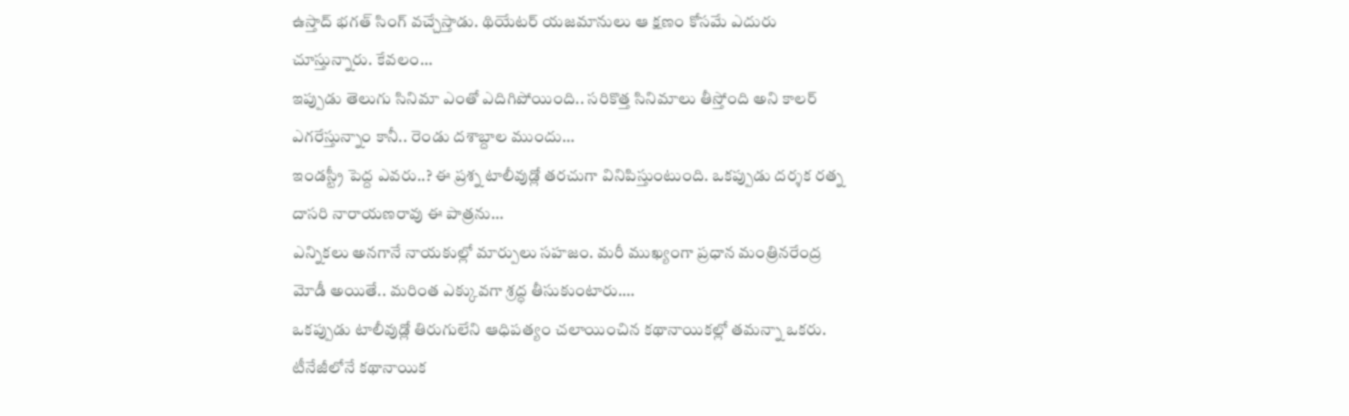ఉస్తాద్ భగత్ సింగ్ వచ్చేస్తాడు. థియేటర్ యజమానులు ఆ క్షణం కోసమే ఎదురు చూస్తున్నారు. కేవలం…
ఇప్పుడు తెలుగు సినిమా ఎంతో ఎదిగిపోయింది.. సరికొత్త సినిమాలు తీస్తోంది అని కాలర్ ఎగరేస్తున్నాం కానీ.. రెండు దశాబ్దాల ముందు…
ఇండస్ట్రీ పెద్ద ఎవరు..? ఈ ప్రశ్న టాలీవుడ్లో తరచుగా వినిపిస్తుంటుంది. ఒకప్పుడు దర్శక రత్న దాసరి నారాయణరావు ఈ పాత్రను…
ఎన్నికలు అనగానే నాయకుల్లో మార్పులు సహజం. మరీ ముఖ్యంగా ప్రధాన మంత్రినరేంద్ర మోడీ అయితే.. మరింత ఎక్కువగా శ్రద్ధ తీసుకుంటారు.…
ఒకప్పుడు టాలీవుడ్లో తిరుగులేని ఆధిపత్యం చలాయించిన కథానాయికల్లో తమన్నా ఒకరు. టీనేజీలోనే కథానాయిక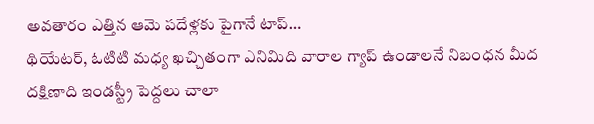అవతారం ఎత్తిన ఆమె పదేళ్లకు పైగానే టాప్…
థియేటర్, ఓటిటి మధ్య ఖచ్చితంగా ఎనిమిది వారాల గ్యాప్ ఉండాలనే నిబంధన మీద దక్షిణాది ఇండస్ట్రీ పెద్దలు చాలా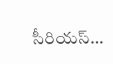సీరియస్…